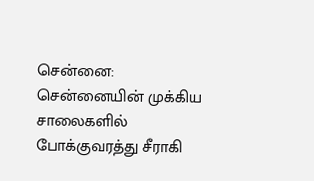சென்னை: சென்னையின் முக்கிய சாலைகளில் போக்குவரத்து சீராகி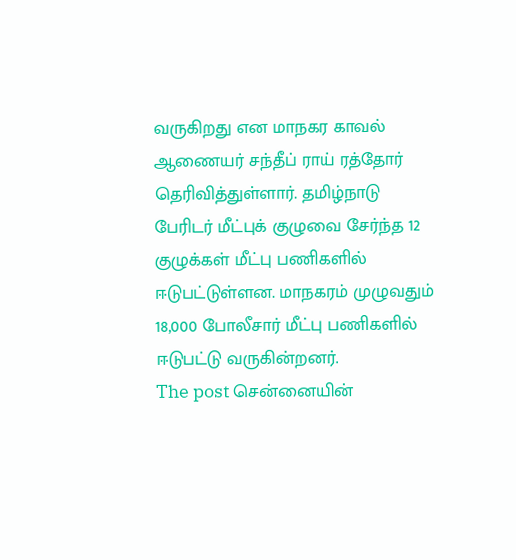வருகிறது என மாநகர காவல் ஆணையர் சந்தீப் ராய் ரத்தோர் தெரிவித்துள்ளார். தமிழ்நாடு பேரிடர் மீட்புக் குழுவை சேர்ந்த 12 குழுக்கள் மீட்பு பணிகளில் ஈடுபட்டுள்ளன. மாநகரம் முழுவதும் 18,000 போலீசார் மீட்பு பணிகளில் ஈடுபட்டு வருகின்றனர்.
The post சென்னையின்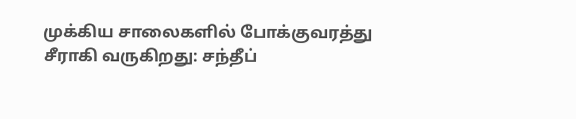முக்கிய சாலைகளில் போக்குவரத்து சீராகி வருகிறது: சந்தீப்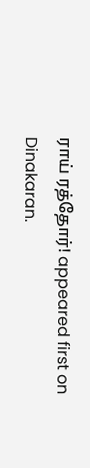ராய் ரத்தோர்! appeared first on Dinakaran.